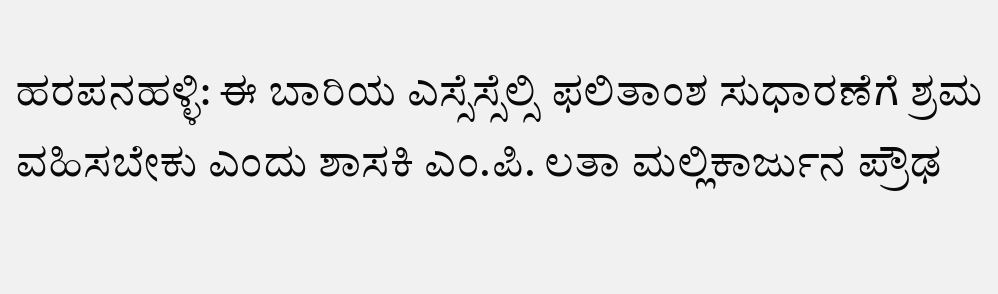ಹರಪನಹಳ್ಳಿ: ಈ ಬಾರಿಯ ಎಸ್ಸೆಸ್ಸೆಲ್ಸಿ ಫಲಿತಾಂಶ ಸುಧಾರಣೆಗೆ ಶ್ರಮ ವಹಿಸಬೇಕು ಎಂದು ಶಾಸಕಿ ಎಂ.ಪಿ. ಲತಾ ಮಲ್ಲಿಕಾರ್ಜುನ ಪ್ರೌಢ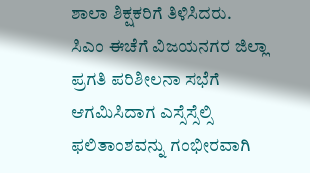ಶಾಲಾ ಶಿಕ್ಷಕರಿಗೆ ತಿಳಿಸಿದರು.
ಸಿಎಂ ಈಚೆಗೆ ವಿಜಯನಗರ ಜಿಲ್ಲಾ ಪ್ರಗತಿ ಪರಿಶೀಲನಾ ಸಭೆಗೆ ಆಗಮಿಸಿದಾಗ ಎಸ್ಸೆಸ್ಸೆಲ್ಸಿ
ಫಲಿತಾಂಶವನ್ನು ಗಂಭೀರವಾಗಿ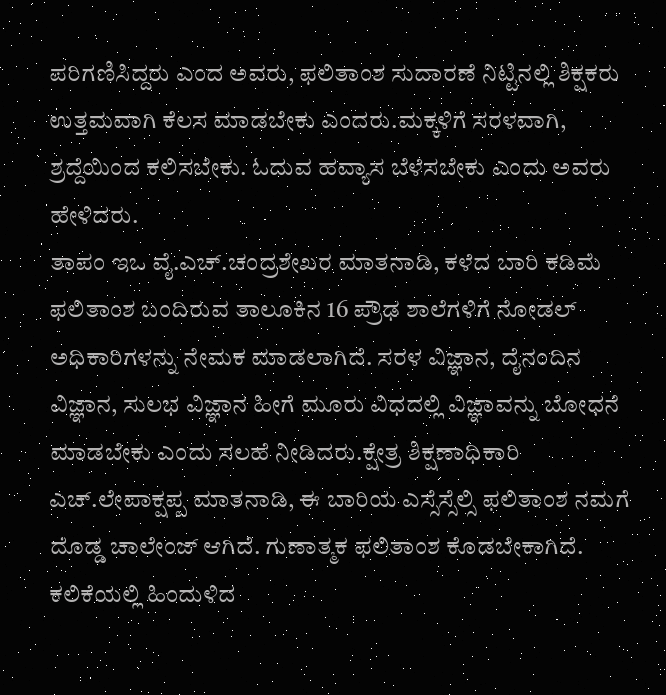ಪರಿಗಣಿಸಿದ್ದರು ಎಂದ ಅವರು, ಫಲಿತಾಂಶ ಸುದಾರಣೆ ನಿಟ್ಟಿನಲ್ಲಿ ಶಿಕ್ಷಕರು ಉತ್ತಮವಾಗಿ ಕೆಲಸ ಮಾಡಬೇಕು ಎಂದರು.ಮಕ್ಕಳಿಗೆ ಸರಳವಾಗಿ, ಶ್ರದ್ದೆಯಿಂದ ಕಲಿಸಬೇಕು. ಓದುವ ಹವ್ಯಾಸ ಬೆಳೆಸಬೇಕು ಎಂದು ಅವರು ಹೇಳಿದರು.
ತಾಪಂ ಇಒ ವೈ.ಎಚ್.ಚಂದ್ರಶೇಖರ ಮಾತನಾಡಿ, ಕಳೆದ ಬಾರಿ ಕಡಿಮೆ ಫಲಿತಾಂಶ ಬಂದಿರುವ ತಾಲೂಕಿನ 16 ಪ್ರೌಢ ಶಾಲೆಗಳಿಗೆ ನೋಡಲ್ ಅಧಿಕಾರಿಗಳನ್ನು ನೇಮಕ ಮಾಡಲಾಗಿದೆ. ಸರಳ ವಿಜ್ಞಾನ, ದೈನಂದಿನ ವಿಜ್ಞಾನ, ಸುಲಭ ವಿಜ್ಞಾನ ಹೀಗೆ ಮೂರು ವಿಧದಲ್ಲಿ ವಿಜ್ಞಾವನ್ನು ಬೋಧನೆ ಮಾಡಬೇಕು ಎಂದು ಸಲಹೆ ನೀಡಿದರು.ಕ್ಷೇತ್ರ ಶಿಕ್ಷಣಾಧಿಕಾರಿ ಎಚ್.ಲೇಪಾಕ್ಷಪ್ಪ ಮಾತನಾಡಿ, ಈ ಬಾರಿಯ ಎಸ್ಸೆಸ್ಸೆಲ್ಸಿ ಫಲಿತಾಂಶ ನಮಗೆ ದೊಡ್ಡ ಚಾಲೇಂಜ್ ಆಗಿದೆ. ಗುಣಾತ್ಮಕ ಫಲಿತಾಂಶ ಕೊಡಬೇಕಾಗಿದೆ. ಕಲಿಕೆಯಲ್ಲಿ ಹಿಂದುಳಿದ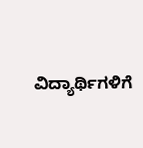ವಿದ್ಯಾರ್ಥಿಗಳಿಗೆ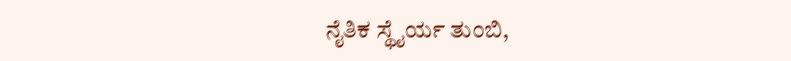ನೈತಿಕ ಸ್ಥೈರ್ಯ ತುಂಬಿ,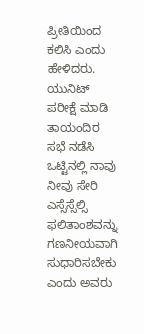ಪ್ರೀತಿಯಿಂದ ಕಲಿಸಿ ಎಂದು ಹೇಳಿದರು.
ಯುನಿಟ್ ಪರೀಕ್ಷೆ ಮಾಡಿ ತಾಯಂದಿರ ಸಭೆ ನಡೆಸಿ ಒಟ್ಟಿನಲ್ಲಿ ನಾವು ನೀವು ಸೇರಿ ಎಸ್ಸೆಸ್ಸೆಲ್ಸಿ ಫಲಿತಾಂಶವನ್ನು ಗಣನೀಯವಾಗಿ ಸುಧಾರಿಸಬೇಕು ಎಂದು ಅವರು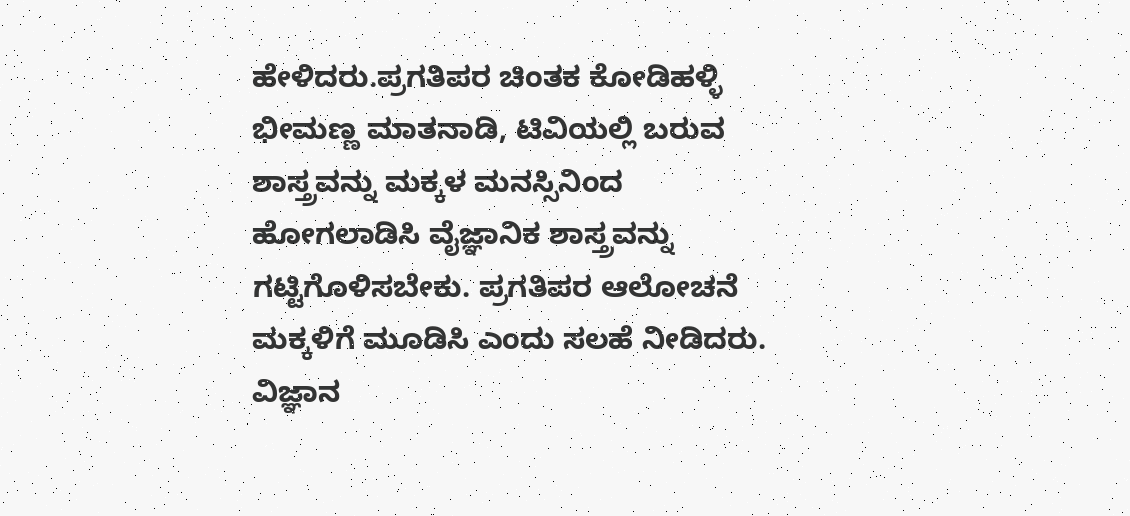ಹೇಳಿದರು.ಪ್ರಗತಿಪರ ಚಿಂತಕ ಕೋಡಿಹಳ್ಳಿ ಭೀಮಣ್ಣ ಮಾತನಾಡಿ, ಟಿವಿಯಲ್ಲಿ ಬರುವ ಶಾಸ್ತ್ರವನ್ನು ಮಕ್ಕಳ ಮನಸ್ಸಿನಿಂದ ಹೋಗಲಾಡಿಸಿ ವೈಜ್ಞಾನಿಕ ಶಾಸ್ತ್ರವನ್ನು ಗಟ್ಟಿಗೊಳಿಸಬೇಕು. ಪ್ರಗತಿಪರ ಆಲೋಚನೆ ಮಕ್ಕಳಿಗೆ ಮೂಡಿಸಿ ಎಂದು ಸಲಹೆ ನೀಡಿದರು.
ವಿಜ್ಞಾನ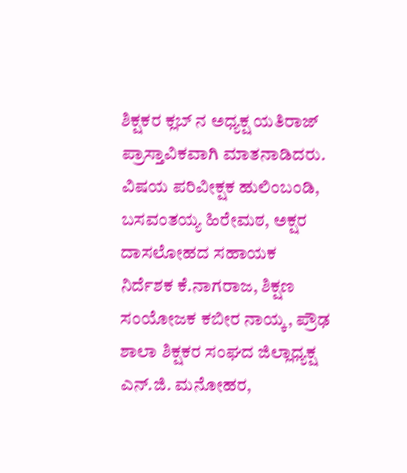ಶಿಕ್ಷಕರ ಕ್ಲಬ್ ನ ಅಧ್ಯಕ್ಷ ಯತಿರಾಜ್ ಪ್ರಾಸ್ತಾವಿಕವಾಗಿ ಮಾತನಾಡಿದರು. ವಿಷಯ ಪರಿವೀಕ್ಷಕ ಹುಲಿಂಬಂಡಿ, ಬಸವಂತಯ್ಯ ಹಿರೇಮಠ, ಅಕ್ಷರ ದಾಸಲೋಹದ ಸಹಾಯಕ ನಿರ್ದೆಶಕ ಕೆ.ನಾಗರಾಜ, ಶಿಕ್ಷಣ ಸಂಯೋಜಕ ಕಬೀರ ನಾಯ್ಕ, ಪ್ರೌಢ ಶಾಲಾ ಶಿಕ್ಷಕರ ಸಂಘದ ಜಿಲ್ಲಾಧ್ಯಕ್ಷ ಎನ್.ಜಿ. ಮನೋಹರ,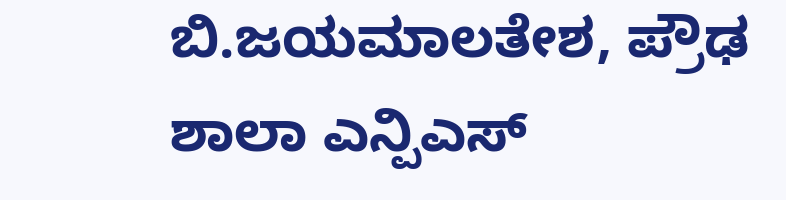ಬಿ.ಜಯಮಾಲತೇಶ, ಪ್ರೌಢ ಶಾಲಾ ಎನ್ಪಿಎಸ್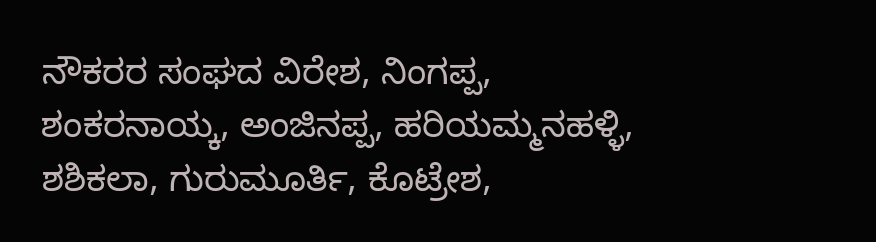ನೌಕರರ ಸಂಘದ ವಿರೇಶ, ನಿಂಗಪ್ಪ, ಶಂಕರನಾಯ್ಕ, ಅಂಜಿನಪ್ಪ, ಹರಿಯಮ್ಮನಹಳ್ಳಿ, ಶಶಿಕಲಾ, ಗುರುಮೂರ್ತಿ, ಕೊಟ್ರೇಶ,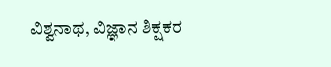ವಿಶ್ವನಾಥ, ವಿಜ್ಞಾನ ಶಿಕ್ಷಕರ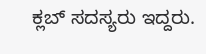ಕ್ಲಬ್ ಸದಸ್ಯರು ಇದ್ದರು.